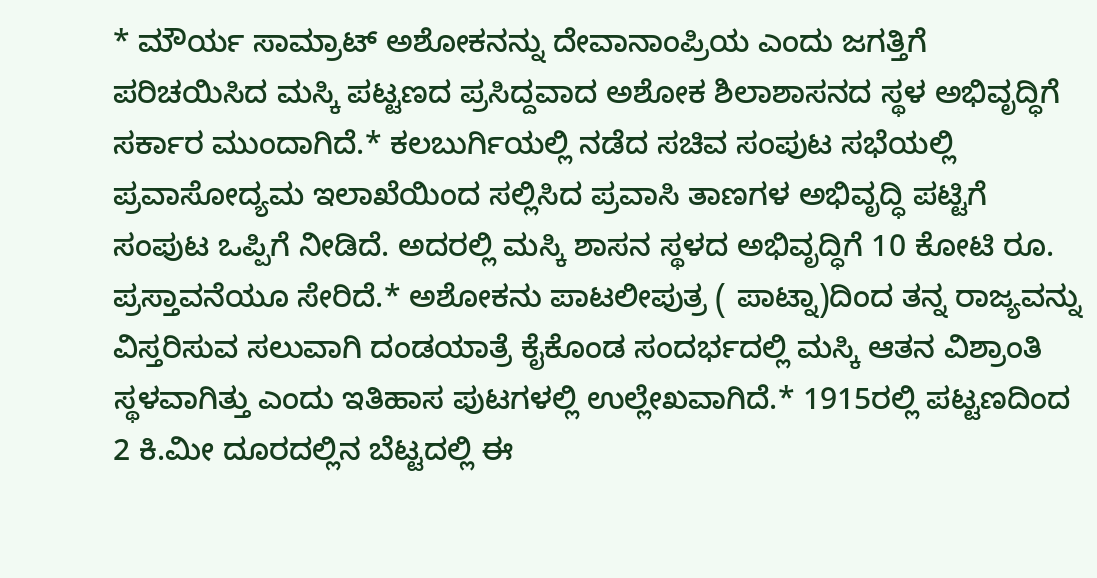* ಮೌರ್ಯ ಸಾಮ್ರಾಟ್ ಅಶೋಕನನ್ನು ದೇವಾನಾಂಪ್ರಿಯ ಎಂದು ಜಗತ್ತಿಗೆ ಪರಿಚಯಿಸಿದ ಮಸ್ಕಿ ಪಟ್ಟಣದ ಪ್ರಸಿದ್ದವಾದ ಅಶೋಕ ಶಿಲಾಶಾಸನದ ಸ್ಥಳ ಅಭಿವೃದ್ಧಿಗೆ ಸರ್ಕಾರ ಮುಂದಾಗಿದೆ.* ಕಲಬುರ್ಗಿಯಲ್ಲಿ ನಡೆದ ಸಚಿವ ಸಂಪುಟ ಸಭೆಯಲ್ಲಿ ಪ್ರವಾಸೋದ್ಯಮ ಇಲಾಖೆಯಿಂದ ಸಲ್ಲಿಸಿದ ಪ್ರವಾಸಿ ತಾಣಗಳ ಅಭಿವೃದ್ಧಿ ಪಟ್ಟಿಗೆ ಸಂಪುಟ ಒಪ್ಪಿಗೆ ನೀಡಿದೆ. ಅದರಲ್ಲಿ ಮಸ್ಕಿ ಶಾಸನ ಸ್ಥಳದ ಅಭಿವೃದ್ಧಿಗೆ 10 ಕೋಟಿ ರೂ. ಪ್ರಸ್ತಾವನೆಯೂ ಸೇರಿದೆ.* ಅಶೋಕನು ಪಾಟಲೀಪುತ್ರ ( ಪಾಟ್ನಾ)ದಿಂದ ತನ್ನ ರಾಜ್ಯವನ್ನು ವಿಸ್ತರಿಸುವ ಸಲುವಾಗಿ ದಂಡಯಾತ್ರೆ ಕೈಕೊಂಡ ಸಂದರ್ಭದಲ್ಲಿ ಮಸ್ಕಿ ಆತನ ವಿಶ್ರಾಂತಿ ಸ್ಥಳವಾಗಿತ್ತು ಎಂದು ಇತಿಹಾಸ ಪುಟಗಳಲ್ಲಿ ಉಲ್ಲೇಖವಾಗಿದೆ.* 1915ರಲ್ಲಿ ಪಟ್ಟಣದಿಂದ 2 ಕಿ.ಮೀ ದೂರದಲ್ಲಿನ ಬೆಟ್ಟದಲ್ಲಿ ಈ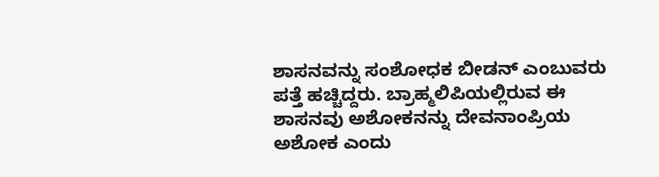ಶಾಸನವನ್ನು ಸಂಶೋಧಕ ಬೀಡನ್ ಎಂಬುವರು ಪತ್ತೆ ಹಚ್ಚಿದ್ದರು. ಬ್ರಾಹ್ಮಲಿಪಿಯಲ್ಲಿರುವ ಈ ಶಾಸನವು ಅಶೋಕನನ್ನು ದೇವನಾಂಪ್ರಿಯ ಅಶೋಕ ಎಂದು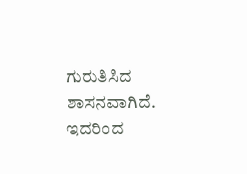ಗುರುತಿಸಿದ ಶಾಸನವಾಗಿದೆ. ಇದರಿಂದ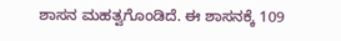ಶಾಸನ ಮಹತ್ವಗೊಂಡಿದೆ. ಈ ಶಾಸನಕ್ಕೆ 109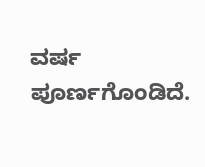ವರ್ಷ ಪೂರ್ಣಗೊಂಡಿದೆ.